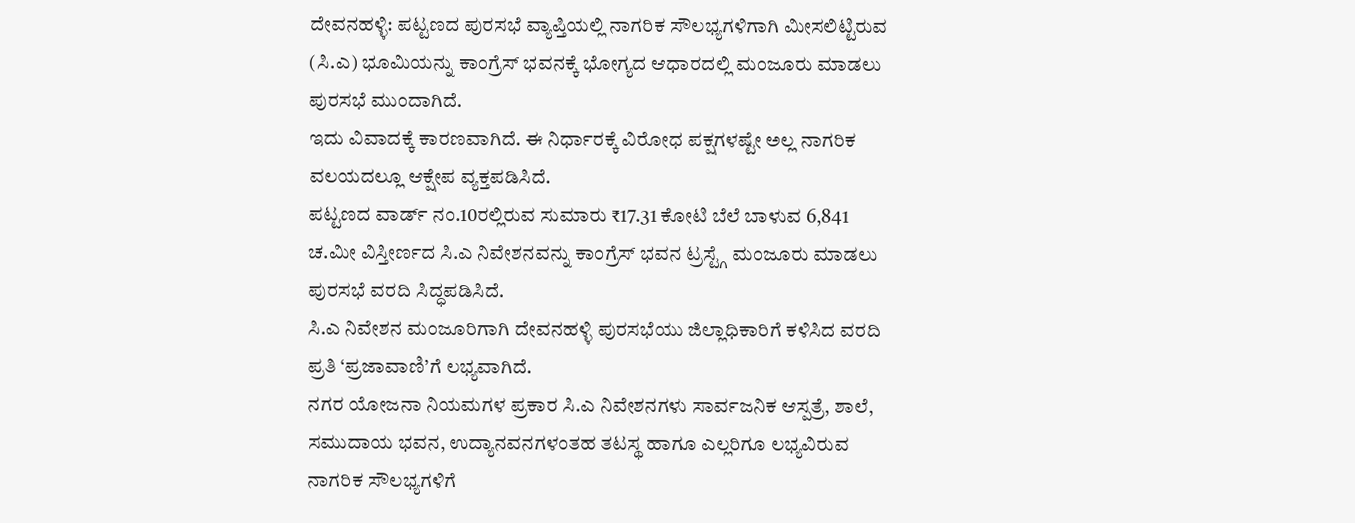ದೇವನಹಳ್ಳಿ: ಪಟ್ಟಣದ ಪುರಸಭೆ ವ್ಯಾಪ್ತಿಯಲ್ಲಿ ನಾಗರಿಕ ಸೌಲಭ್ಯಗಳಿಗಾಗಿ ಮೀಸಲಿಟ್ಟಿರುವ (ಸಿ.ಎ) ಭೂಮಿಯನ್ನು ಕಾಂಗ್ರೆಸ್ ಭವನಕ್ಕೆ ಭೋಗ್ಯದ ಆಧಾರದಲ್ಲಿ ಮಂಜೂರು ಮಾಡಲು ಪುರಸಭೆ ಮುಂದಾಗಿದೆ.
ಇದು ವಿವಾದಕ್ಕೆ ಕಾರಣವಾಗಿದೆ. ಈ ನಿರ್ಧಾರಕ್ಕೆ ವಿರೋಧ ಪಕ್ಷಗಳಷ್ಟೇ ಅಲ್ಲ ನಾಗರಿಕ ವಲಯದಲ್ಲೂ ಆಕ್ಷೇಪ ವ್ಯಕ್ತಪಡಿಸಿದೆ.
ಪಟ್ಟಣದ ವಾರ್ಡ್ ನಂ.10ರಲ್ಲಿರುವ ಸುಮಾರು ₹17.31 ಕೋಟಿ ಬೆಲೆ ಬಾಳುವ 6,841 ಚ.ಮೀ ವಿಸ್ತೀರ್ಣದ ಸಿ.ಎ ನಿವೇಶನವನ್ನು ಕಾಂಗ್ರೆಸ್ ಭವನ ಟ್ರಸ್ಟ್ಗೆ ಮಂಜೂರು ಮಾಡಲು ಪುರಸಭೆ ವರದಿ ಸಿದ್ಧಪಡಿಸಿದೆ.
ಸಿ.ಎ ನಿವೇಶನ ಮಂಜೂರಿಗಾಗಿ ದೇವನಹಳ್ಳಿ ಪುರಸಭೆಯು ಜಿಲ್ಲಾಧಿಕಾರಿಗೆ ಕಳಿಸಿದ ವರದಿ ಪ್ರತಿ ‘ಪ್ರಜಾವಾಣಿ’ಗೆ ಲಭ್ಯವಾಗಿದೆ.
ನಗರ ಯೋಜನಾ ನಿಯಮಗಳ ಪ್ರಕಾರ ಸಿ.ಎ ನಿವೇಶನಗಳು ಸಾರ್ವಜನಿಕ ಆಸ್ಪತ್ರೆ, ಶಾಲೆ, ಸಮುದಾಯ ಭವನ, ಉದ್ಯಾನವನಗಳಂತಹ ತಟಸ್ಥ ಹಾಗೂ ಎಲ್ಲರಿಗೂ ಲಭ್ಯವಿರುವ ನಾಗರಿಕ ಸೌಲಭ್ಯಗಳಿಗೆ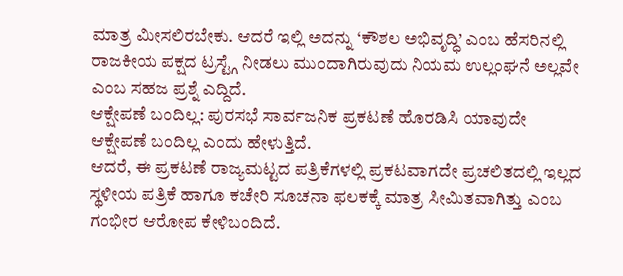ಮಾತ್ರ ಮೀಸಲಿರಬೇಕು. ಆದರೆ ಇಲ್ಲಿ ಅದನ್ನು ‘ಕೌಶಲ ಅಭಿವೃದ್ಧಿ’ ಎಂಬ ಹೆಸರಿನಲ್ಲಿ ರಾಜಕೀಯ ಪಕ್ಷದ ಟ್ರಸ್ಟ್ಗೆ ನೀಡಲು ಮುಂದಾಗಿರುವುದು ನಿಯಮ ಉಲ್ಲಂಘನೆ ಅಲ್ಲವೇ ಎಂಬ ಸಹಜ ಪ್ರಶ್ನೆ ಎದ್ದಿದೆ.
ಆಕ್ಷೇಪಣೆ ಬಂದಿಲ್ಲ: ಪುರಸಭೆ ಸಾರ್ವಜನಿಕ ಪ್ರಕಟಣೆ ಹೊರಡಿಸಿ ಯಾವುದೇ ಆಕ್ಷೇಪಣೆ ಬಂದಿಲ್ಲ ಎಂದು ಹೇಳುತ್ತಿದೆ.
ಆದರೆ, ಈ ಪ್ರಕಟಣೆ ರಾಜ್ಯಮಟ್ಟದ ಪತ್ರಿಕೆಗಳಲ್ಲಿ ಪ್ರಕಟವಾಗದೇ ಪ್ರಚಲಿತದಲ್ಲಿ ಇಲ್ಲದ ಸ್ಥಳೀಯ ಪತ್ರಿಕೆ ಹಾಗೂ ಕಚೇರಿ ಸೂಚನಾ ಫಲಕಕ್ಕೆ ಮಾತ್ರ ಸೀಮಿತವಾಗಿತ್ತು ಎಂಬ ಗಂಭೀರ ಆರೋಪ ಕೇಳಿಬಂದಿದೆ.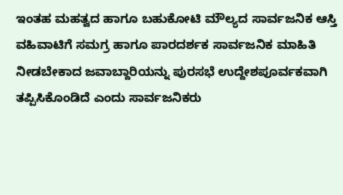ಇಂತಹ ಮಹತ್ವದ ಹಾಗೂ ಬಹುಕೋಟಿ ಮೌಲ್ಯದ ಸಾರ್ವಜನಿಕ ಆಸ್ತಿ ವಹಿವಾಟಿಗೆ ಸಮಗ್ರ ಹಾಗೂ ಪಾರದರ್ಶಕ ಸಾರ್ವಜನಿಕ ಮಾಹಿತಿ ನೀಡಬೇಕಾದ ಜವಾಬ್ದಾರಿಯನ್ನು ಪುರಸಭೆ ಉದ್ದೇಶಪೂರ್ವಕವಾಗಿ ತಪ್ಪಿಸಿಕೊಂಡಿದೆ ಎಂದು ಸಾರ್ವಜನಿಕರು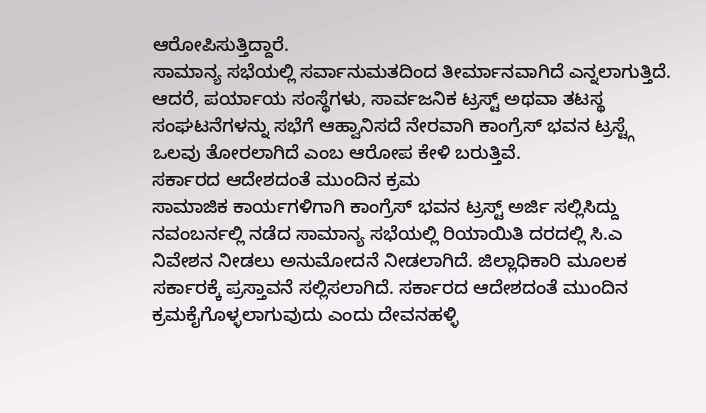ಆರೋಪಿಸುತ್ತಿದ್ದಾರೆ.
ಸಾಮಾನ್ಯ ಸಭೆಯಲ್ಲಿ ಸರ್ವಾನುಮತದಿಂದ ತೀರ್ಮಾನವಾಗಿದೆ ಎನ್ನಲಾಗುತ್ತಿದೆ. ಆದರೆ, ಪರ್ಯಾಯ ಸಂಸ್ಥೆಗಳು, ಸಾರ್ವಜನಿಕ ಟ್ರಸ್ಟ್ ಅಥವಾ ತಟಸ್ಥ ಸಂಘಟನೆಗಳನ್ನು ಸಭೆಗೆ ಆಹ್ವಾನಿಸದೆ ನೇರವಾಗಿ ಕಾಂಗ್ರೆಸ್ ಭವನ ಟ್ರಸ್ಟ್ಗೆ ಒಲವು ತೋರಲಾಗಿದೆ ಎಂಬ ಆರೋಪ ಕೇಳಿ ಬರುತ್ತಿವೆ.
ಸರ್ಕಾರದ ಆದೇಶದಂತೆ ಮುಂದಿನ ಕ್ರಮ
ಸಾಮಾಜಿಕ ಕಾರ್ಯಗಳಿಗಾಗಿ ಕಾಂಗ್ರೆಸ್ ಭವನ ಟ್ರಸ್ಟ್ ಅರ್ಜಿ ಸಲ್ಲಿಸಿದ್ದು ನವಂಬರ್ನಲ್ಲಿ ನಡೆದ ಸಾಮಾನ್ಯ ಸಭೆಯಲ್ಲಿ ರಿಯಾಯಿತಿ ದರದಲ್ಲಿ ಸಿ.ಎ ನಿವೇಶನ ನೀಡಲು ಅನುಮೋದನೆ ನೀಡಲಾಗಿದೆ. ಜಿಲ್ಲಾಧಿಕಾರಿ ಮೂಲಕ ಸರ್ಕಾರಕ್ಕೆ ಪ್ರಸ್ತಾವನೆ ಸಲ್ಲಿಸಲಾಗಿದೆ. ಸರ್ಕಾರದ ಆದೇಶದಂತೆ ಮುಂದಿನ ಕ್ರಮಕೈಗೊಳ್ಳಲಾಗುವುದು ಎಂದು ದೇವನಹಳ್ಳಿ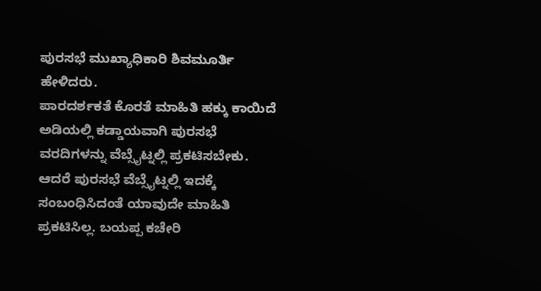ಪುರಸಭೆ ಮುಖ್ಯಾಧಿಕಾರಿ ಶಿವಮೂರ್ತಿ ಹೇಳಿದರು.
ಪಾರದರ್ಶಕತೆ ಕೊರತೆ ಮಾಹಿತಿ ಹಕ್ಕು ಕಾಯಿದೆ ಅಡಿಯಲ್ಲಿ ಕಡ್ಡಾಯವಾಗಿ ಪುರಸಭೆ ವರದಿಗಳನ್ನು ವೆಬ್ಸೈಟ್ನಲ್ಲಿ ಪ್ರಕಟಿಸಬೇಕು. ಆದರೆ ಪುರಸಭೆ ವೆಬ್ಸೈಟ್ನಲ್ಲಿ ಇದಕ್ಕೆ ಸಂಬಂಧಿಸಿದಂತೆ ಯಾವುದೇ ಮಾಹಿತಿ ಪ್ರಕಟಿಸಿಲ್ಲ. ಬಯಪ್ಪ ಕಚೇರಿ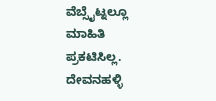ವೆಬ್ಸೈಟ್ನಲ್ಲೂ ಮಾಹಿತಿ ಪ್ರಕಟಿಸಿಲ್ಲ. ದೇವನಹಳ್ಳಿ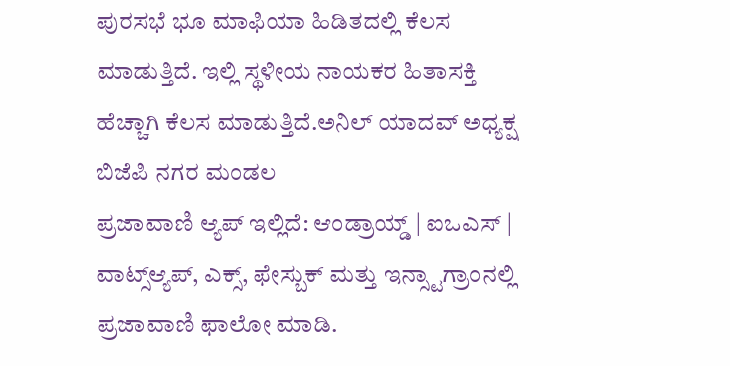ಪುರಸಭೆ ಭೂ ಮಾಫಿಯಾ ಹಿಡಿತದಲ್ಲಿ ಕೆಲಸ ಮಾಡುತ್ತಿದೆ. ಇಲ್ಲಿ ಸ್ಥಳೀಯ ನಾಯಕರ ಹಿತಾಸಕ್ತಿ ಹೆಚ್ಚಾಗಿ ಕೆಲಸ ಮಾಡುತ್ತಿದೆ.ಅನಿಲ್ ಯಾದವ್ ಅಧ್ಯಕ್ಷ ಬಿಜೆಪಿ ನಗರ ಮಂಡಲ
ಪ್ರಜಾವಾಣಿ ಆ್ಯಪ್ ಇಲ್ಲಿದೆ: ಆಂಡ್ರಾಯ್ಡ್ | ಐಒಎಸ್ | ವಾಟ್ಸ್ಆ್ಯಪ್, ಎಕ್ಸ್, ಫೇಸ್ಬುಕ್ ಮತ್ತು ಇನ್ಸ್ಟಾಗ್ರಾಂನಲ್ಲಿ ಪ್ರಜಾವಾಣಿ ಫಾಲೋ ಮಾಡಿ.